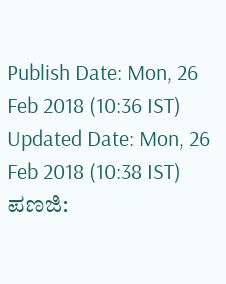Publish Date: Mon, 26 Feb 2018 (10:36 IST)
Updated Date: Mon, 26 Feb 2018 (10:38 IST)
ಪಣಜಿ: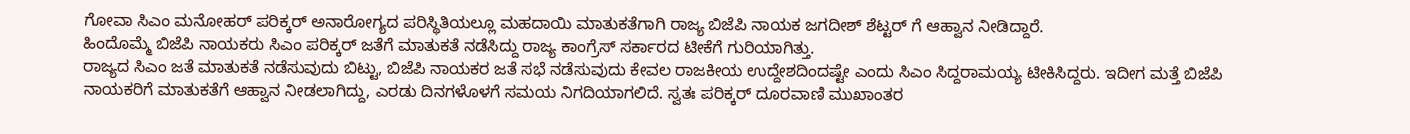ಗೋವಾ ಸಿಎಂ ಮನೋಹರ್ ಪರಿಕ್ಕರ್ ಅನಾರೋಗ್ಯದ ಪರಿಸ್ಥಿತಿಯಲ್ಲೂ ಮಹದಾಯಿ ಮಾತುಕತೆಗಾಗಿ ರಾಜ್ಯ ಬಿಜೆಪಿ ನಾಯಕ ಜಗದೀಶ್ ಶೆಟ್ಟರ್ ಗೆ ಆಹ್ವಾನ ನೀಡಿದ್ದಾರೆ.
ಹಿಂದೊಮ್ಮೆ ಬಿಜೆಪಿ ನಾಯಕರು ಸಿಎಂ ಪರಿಕ್ಕರ್ ಜತೆಗೆ ಮಾತುಕತೆ ನಡೆಸಿದ್ದು ರಾಜ್ಯ ಕಾಂಗ್ರೆಸ್ ಸರ್ಕಾರದ ಟೀಕೆಗೆ ಗುರಿಯಾಗಿತ್ತು.
ರಾಜ್ಯದ ಸಿಎಂ ಜತೆ ಮಾತುಕತೆ ನಡೆಸುವುದು ಬಿಟ್ಟು, ಬಿಜೆಪಿ ನಾಯಕರ ಜತೆ ಸಭೆ ನಡೆಸುವುದು ಕೇವಲ ರಾಜಕೀಯ ಉದ್ದೇಶದಿಂದಷ್ಟೇ ಎಂದು ಸಿಎಂ ಸಿದ್ದರಾಮಯ್ಯ ಟೀಕಿಸಿದ್ದರು. ಇದೀಗ ಮತ್ತೆ ಬಿಜೆಪಿ ನಾಯಕರಿಗೆ ಮಾತುಕತೆಗೆ ಆಹ್ವಾನ ನೀಡಲಾಗಿದ್ದು, ಎರಡು ದಿನಗಳೊಳಗೆ ಸಮಯ ನಿಗದಿಯಾಗಲಿದೆ. ಸ್ವತಃ ಪರಿಕ್ಕರ್ ದೂರವಾಣಿ ಮುಖಾಂತರ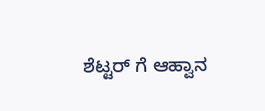ಶೆಟ್ಟರ್ ಗೆ ಆಹ್ವಾನ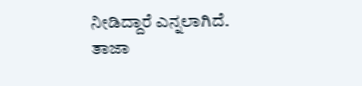ನೀಡಿದ್ದಾರೆ ಎನ್ನಲಾಗಿದೆ.
ತಾಜಾ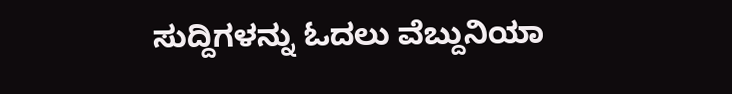ಸುದ್ದಿಗಳನ್ನು ಓದಲು ವೆಬ್ದುನಿಯಾ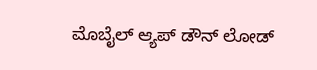ಮೊಬೈಲ್ ಆ್ಯಪ್ ಡೌನ್ ಲೋಡ್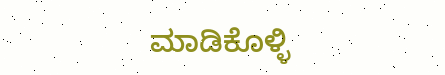ಮಾಡಿಕೊಳ್ಳಿ